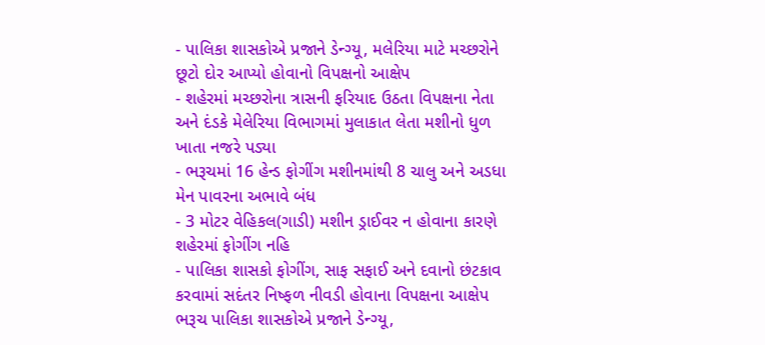- પાલિકા શાસકોએ પ્રજાને ડેન્ગ્યૂ, મલેરિયા માટે મચ્છરોને છૂટો દોર આપ્યો હોવાનો વિપક્ષનો આક્ષેપ
- શહેરમાં મચ્છરોના ત્રાસની ફરિયાદ ઉઠતા વિપક્ષના નેતા અને દંડકે મેલેરિયા વિભાગમાં મુલાકાત લેતા મશીનો ધુળ ખાતા નજરે પડ્યા
- ભરૂચમાં 16 હેન્ડ ફોગીંગ મશીનમાંથી 8 ચાલુ અને અડધા મેન પાવરના અભાવે બંધ
- 3 મોટર વેહિકલ(ગાડી) મશીન ડ્રાઈવર ન હોવાના કારણે શહેરમાં ફોગીંગ નહિ
- પાલિકા શાસકો ફોગીંગ, સાફ સફાઈ અને દવાનો છંટકાવ કરવામાં સદંતર નિષ્ફળ નીવડી હોવાના વિપક્ષના આક્ષેપ
ભરૂચ પાલિકા શાસકોએ પ્રજાને ડેન્ગ્યૂ,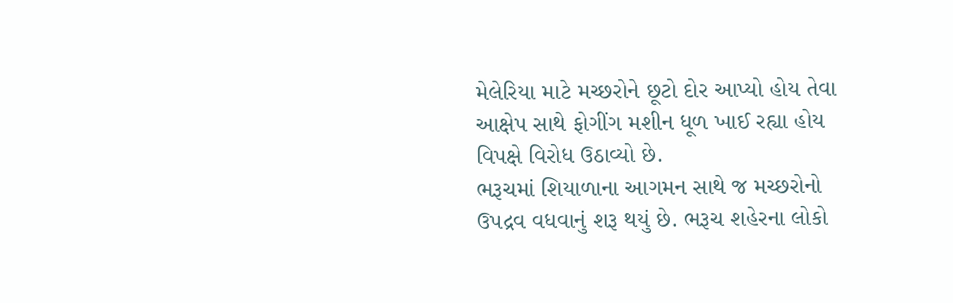મેલેરિયા માટે મચ્છરોને છૂટો દોર આપ્યો હોય તેવા આક્ષેપ સાથે ફોગીંગ મશીન ધૂળ ખાઈ રહ્યા હોય વિપક્ષે વિરોધ ઉઠાવ્યો છે.
ભરૂચમાં શિયાળાના આગમન સાથે જ મચ્છરોનો ઉપદ્રવ વધવાનું શરૂ થયું છે. ભરૂચ શહેરના લોકો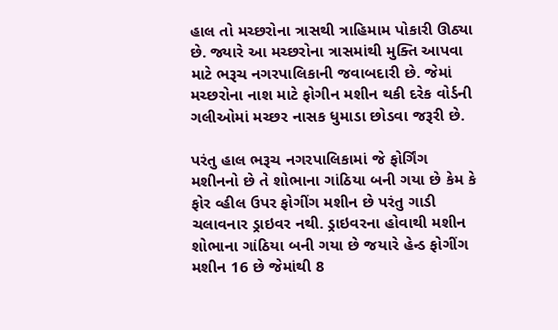હાલ તો મચ્છરોના ત્રાસથી ત્રાહિમામ પોકારી ઊઠ્યા છે. જ્યારે આ મચ્છરોના ત્રાસમાંથી મુક્તિ આપવા માટે ભરૂચ નગરપાલિકાની જવાબદારી છે. જેમાં મચ્છરોના નાશ માટે ફોગીન મશીન થકી દરેક વોર્ડની ગલીઓમાં મચ્છર નાસક ધુમાડા છોડવા જરૂરી છે.

પરંતુ હાલ ભરૂચ નગરપાલિકામાં જે ફોર્ગિંગ મશીનનો છે તે શોભાના ગાંઠિયા બની ગયા છે કેમ કે ફોર વ્હીલ ઉપર ફોગીંગ મશીન છે પરંતુ ગાડી ચલાવનાર ડ્રાઇવર નથી. ડ્રાઇવરના હોવાથી મશીન શોભાના ગાંઠિયા બની ગયા છે જયારે હેન્ડ ફોગીંગ મશીન 16 છે જેમાંથી 8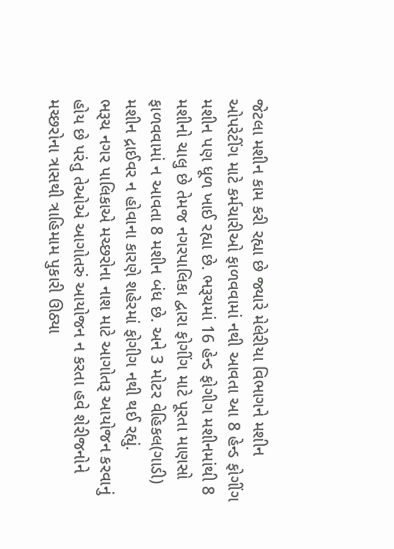જેટલા મશીન કામ કરી રહ્યા છે જ્યારે મેલેરીયા વિભાગને મશીન ઓપરેટીંગ માટે કર્મચારીઓ ફાળવવામાં નથી આવતા આ 8 હેન્ડ ફોગીંગ મશીન પણ ધૂળ ખાઈ રહ્યા છે. ભરૂચમાં 16 હેન્ડ ફોગીગ મશીનમાંથી 8 મશીનો ચાલુ છે તેમજ નગરપાલિકા દ્વારા ફોગીંગ માટે પૂરતા માણસો ફાળવવામાં ન આવતા 8 મશીન બંધ છે. અને 3 મોટર વેહિકલ(ગાડી) મશીન દ્રાઈવર ન હોવાના કારણે શહેરમાં ફોગીગ નથી થઈ રહ્યું.
ભરૂચ નગર પાલિકાએ મચ્છરોના નાશ માટે આગોતરૂ આયોજન કરવાનું હોય છે પરંતુ તેઓએ આગોતરું આયોજન ન કરતા હવે શેરીજનોને મચ્છરોના ત્રાસથી ત્રાહિમામ પુકારી ઊઠ્યા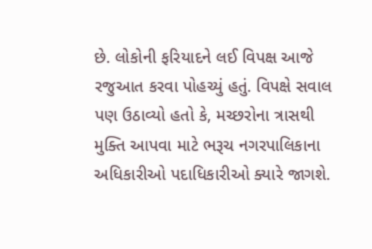છે. લોકોની ફરિયાદને લઈ વિપક્ષ આજે રજુઆત કરવા પોહચ્યું હતું. વિપક્ષે સવાલ પણ ઉઠાવ્યો હતો કે, મચ્છરોના ત્રાસથી મુક્તિ આપવા માટે ભરૂચ નગરપાલિકાના અધિકારીઓ પદાધિકારીઓ ક્યારે જાગશે.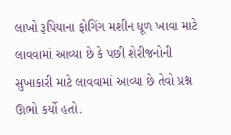લાખો રૂપિયાના ફોગિંગ મશીન ધૂળ ખાવા માટે લાવવામાં આવ્યા છે કે પછી શેરીજનોની સુખાકારી માટે લાવવામાં આવ્યા છે તેવો પ્રશ્ન ઊભો કર્યો હતો.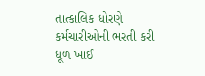તાત્કાલિક ધોરણે કર્મચારીઓની ભરતી કરી ધૂળ ખાઈ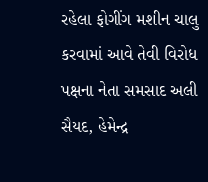રહેલા ફોગીંગ મશીન ચાલુ કરવામાં આવે તેવી વિરોધ પક્ષના નેતા સમસાદ અલી સૈયદ, હેમેન્દ્ર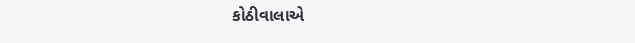કોઠીવાલાએ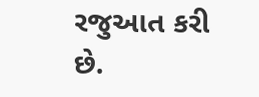રજુઆત કરી છે.